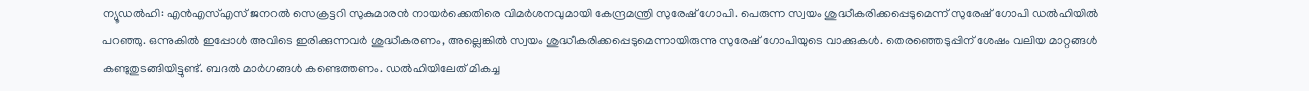ന്യൂഡൽഹി: എൻഎസ്എസ് ജനറൽ സെക്രട്ടറി സുകുമാരൻ നായർക്കെതിരെ വിമർശനവുമായി കേന്ദ്രമന്ത്രി സുരേഷ് ഗോപി. പെരുന്ന സ്വയം ശുദ്ധീകരിക്കപ്പെടുമെന്ന് സുരേഷ് ഗോപി ഡൽഹിയിൽ പറഞ്ഞു. ഒന്നുകിൽ ഇപ്പോൾ അവിടെ ഇരിക്കുന്നവർ ശുദ്ധീകരണം, അല്ലെങ്കിൽ സ്വയം ശുദ്ധീകരിക്കപ്പെടുമെന്നായിരുന്നു സുരേഷ് ഗോപിയുടെ വാക്കുകൾ. തെരഞ്ഞെടുപ്പിന് ശേഷം വലിയ മാറ്റങ്ങൾ കണ്ടുതുടങ്ങിയിട്ടുണ്ട്. ബദൽ മാർഗങ്ങൾ കണ്ടെത്തണം. ഡൽഹിയിലേത് മികച്ച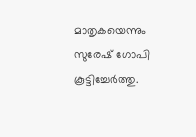മാതൃകയെന്നും സുരേഷ് ഗോപി കൂട്ടിച്ചേർത്തു.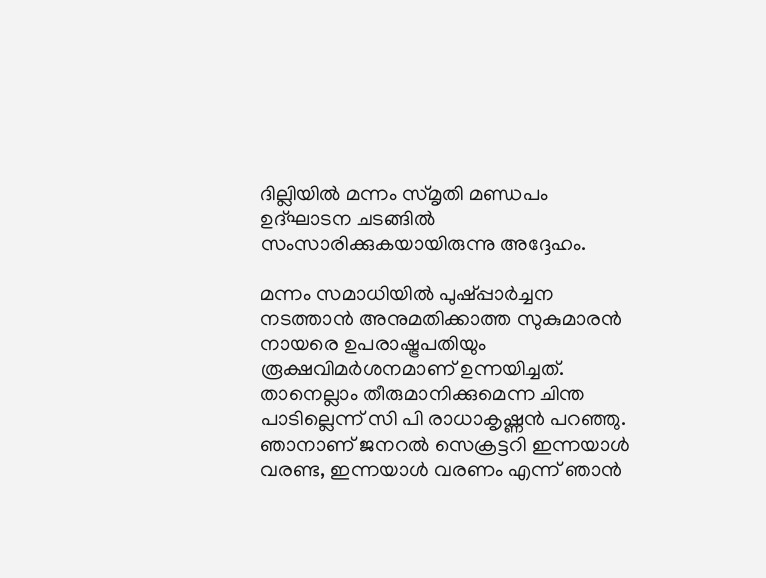ദില്ലിയിൽ മന്നം സ്മൃതി മണ്ഡപം ഉദ്ഘാടന ചടങ്ങിൽ സംസാരിക്കുകയായിരുന്നു അദ്ദേഹം.

മന്നം സമാധിയിൽ പുഷ്പ്പാർച്ചന നടത്താൻ അനുമതിക്കാത്ത സുകുമാരൻ നായരെ ഉപരാഷ്ട്രപതിയും രൂക്ഷവിമർശനമാണ് ഉന്നയിച്ചത്. താനെല്ലാം തീരുമാനിക്കുമെന്ന ചിന്ത പാടില്ലെന്ന് സി പി രാധാകൃഷ്ണൻ പറഞ്ഞു. ഞാനാണ് ജനറൽ സെക്രട്ടറി ഇന്നയാൾ വരണ്ട, ഇന്നയാൾ വരണം എന്ന് ഞാൻ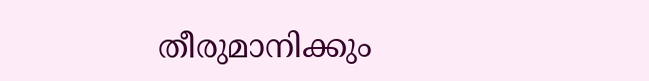തീരുമാനിക്കും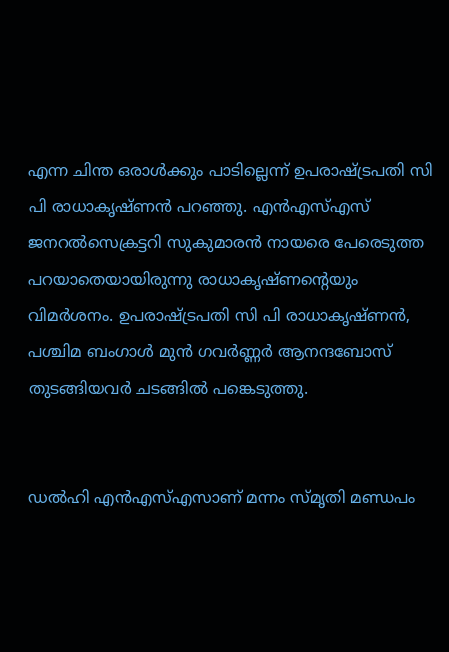എന്ന ചിന്ത ഒരാൾക്കും പാടില്ലെന്ന് ഉപരാഷ്ട്രപതി സി പി രാധാകൃഷ്ണൻ പറഞ്ഞു. എൻഎസ്എസ് ജനറൽസെക്രട്ടറി സുകുമാരൻ നായരെ പേരെടുത്ത പറയാതെയായിരുന്നു രാധാകൃഷ്ണൻ്റെയും വിമർശനം. ഉപരാഷ്ട്രപതി സി പി രാധാകൃഷ്ണൻ, പശ്ചിമ ബംഗാൾ മുൻ ഗവർണ്ണർ ആനന്ദബോസ് തുടങ്ങിയവർ ചടങ്ങിൽ പങ്കെടുത്തു.


ഡൽഹി എൻഎസ്എസാണ് മന്നം സ്മൃതി മണ്ഡപം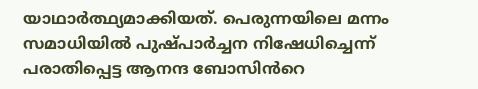യാഥാർത്ഥ്യമാക്കിയത്. പെരുന്നയിലെ മന്നം സമാധിയിൽ പുഷ്പാർച്ചന നിഷേധിച്ചെന്ന് പരാതിപ്പെട്ട ആനന്ദ ബോസിൻറെ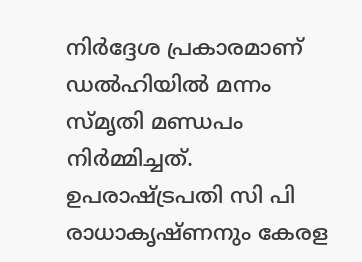നിർദ്ദേശ പ്രകാരമാണ് ഡൽഹിയിൽ മന്നം സ്മൃതി മണ്ഡപം നിർമ്മിച്ചത്. ഉപരാഷ്ട്രപതി സി പി രാധാകൃഷ്ണനും കേരള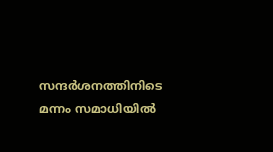സന്ദർശനത്തിനിടെ മന്നം സമാധിയിൽ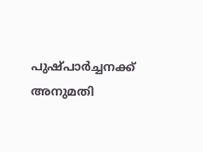പുഷ്പാർച്ചനക്ക് അനുമതി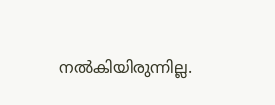നൽകിയിരുന്നില്ല.